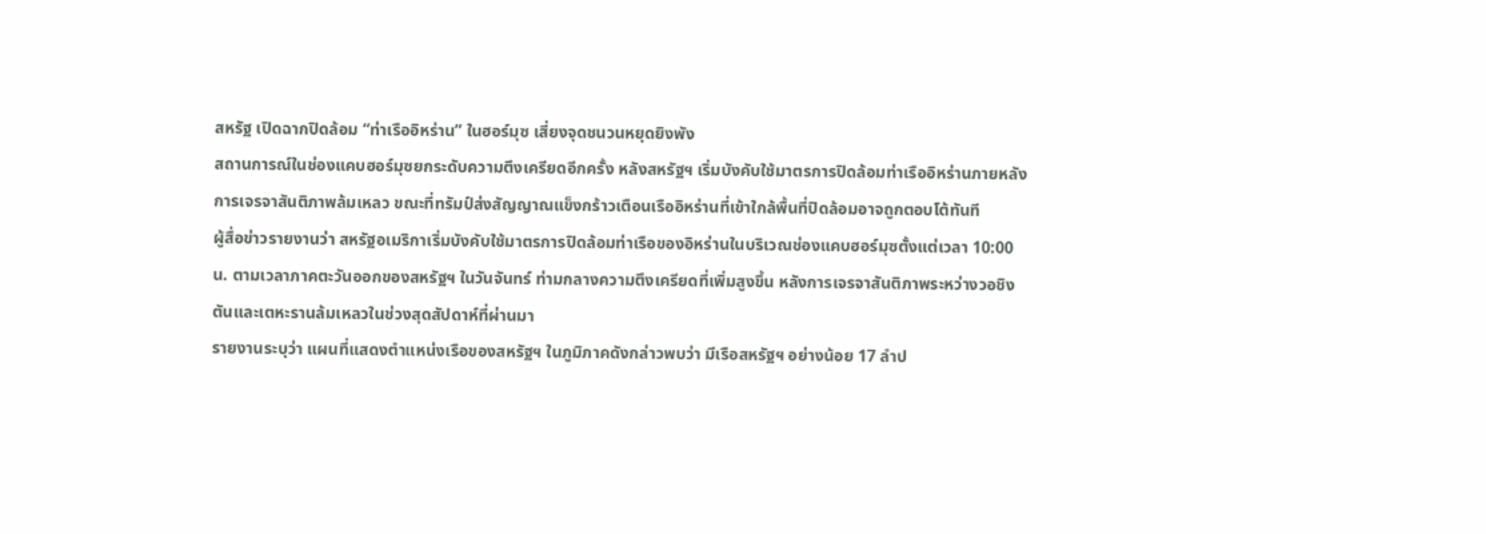สหรัฐ เปิดฉากปิดล้อม “ท่าเรืออิหร่าน” ในฮอร์มุซ เสี่ยงจุดชนวนหยุดยิงพัง
สถานการณ์ในช่องแคบฮอร์มุซยกระดับความตึงเครียดอีกครั้ง หลังสหรัฐฯ เริ่มบังคับใช้มาตรการปิดล้อมท่าเรืออิหร่านภายหลังการเจรจาสันติภาพล้มเหลว ขณะที่ทรัมป์ส่งสัญญาณแข็งกร้าวเตือนเรืออิหร่านที่เข้าใกล้พื้นที่ปิดล้อมอาจถูกตอบโต้ทันที
ผู้สื่อข่าวรายงานว่า สหรัฐอเมริกาเริ่มบังคับใช้มาตรการปิดล้อมท่าเรือของอิหร่านในบริเวณช่องแคบฮอร์มุซตั้งแต่เวลา 10:00 น. ตามเวลาภาคตะวันออกของสหรัฐฯ ในวันจันทร์ ท่ามกลางความตึงเครียดที่เพิ่มสูงขึ้น หลังการเจรจาสันติภาพระหว่างวอชิงตันและเตหะรานล้มเหลวในช่วงสุดสัปดาห์ที่ผ่านมา
รายงานระบุว่า แผนที่แสดงตำแหน่งเรือของสหรัฐฯ ในภูมิภาคดังกล่าวพบว่า มีเรือสหรัฐฯ อย่างน้อย 17 ลำป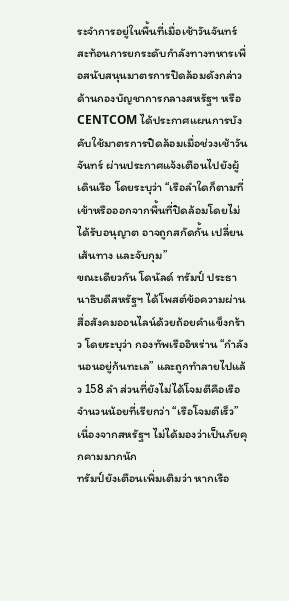ระจำการอยู่ในพื้นที่เมื่อเช้าวันจันทร์ สะท้อนการยกระดับกำลังทางทหารเพื่อสนับสนุนมาตรการปิดล้อมดังกล่าว
ด้านกองบัญชาการกลางสหรัฐฯ หรือ CENTCOM ได้ประกาศแผนการบังคับใช้มาตรการปิดล้อมเมื่อช่วงเช้าวันจันทร์ ผ่านประกาศแจ้งเตือนไปยังผู้เดินเรือ โดยระบุว่า “เรือลำใดก็ตามที่เข้าหรือออกจากพื้นที่ปิดล้อมโดยไม่ได้รับอนุญาต อาจถูกสกัดกั้น เปลี่ยนเส้นทาง และจับกุม”
ขณะเดียวกัน โดนัลด์ ทรัมป์ ประธานาธิบดีสหรัฐฯ ได้โพสต์ข้อความผ่านสื่อสังคมออนไลน์ด้วยถ้อยคำแข็งกร้าว โดยระบุว่า กองทัพเรืออิหร่าน “กำลังนอนอยู่ก้นทะเล” และถูกทำลายไปแล้ว 158 ลำ ส่วนที่ยังไม่ได้โจมตีคือเรือจำนวนน้อยที่เรียกว่า “เรือโจมตีเร็ว” เนื่องจากสหรัฐฯ ไม่ได้มองว่าเป็นภัยคุกคามมากนัก
ทรัมป์ยังเตือนเพิ่มเติมว่า หากเรือ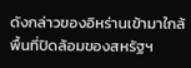ดังกล่าวของอิหร่านเข้ามาใกล้พื้นที่ปิดล้อมของสหรัฐฯ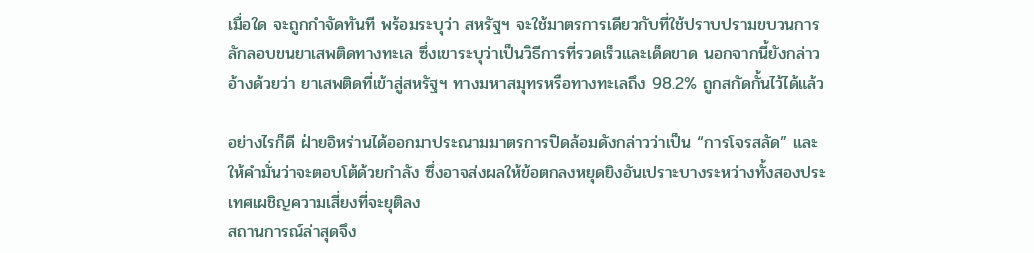เมื่อใด จะถูกกำจัดทันที พร้อมระบุว่า สหรัฐฯ จะใช้มาตรการเดียวกับที่ใช้ปราบปรามขบวนการลักลอบขนยาเสพติดทางทะเล ซึ่งเขาระบุว่าเป็นวิธีการที่รวดเร็วและเด็ดขาด นอกจากนี้ยังกล่าวอ้างด้วยว่า ยาเสพติดที่เข้าสู่สหรัฐฯ ทางมหาสมุทรหรือทางทะเลถึง 98.2% ถูกสกัดกั้นไว้ได้แล้ว

อย่างไรก็ดี ฝ่ายอิหร่านได้ออกมาประณามมาตรการปิดล้อมดังกล่าวว่าเป็น “การโจรสลัด” และให้คำมั่นว่าจะตอบโต้ด้วยกำลัง ซึ่งอาจส่งผลให้ข้อตกลงหยุดยิงอันเปราะบางระหว่างทั้งสองประเทศเผชิญความเสี่ยงที่จะยุติลง
สถานการณ์ล่าสุดจึง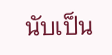นับเป็น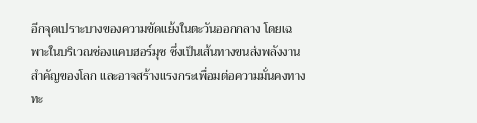อีกจุดเปราะบางของความขัดแย้งในตะวันออกกลาง โดยเฉพาะในบริเวณช่องแคบฮอร์มุซ ซึ่งเป็นเส้นทางขนส่งพลังงานสำคัญของโลก และอาจสร้างแรงกระเพื่อมต่อความมั่นคงทางทะ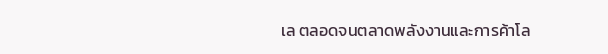เล ตลอดจนตลาดพลังงานและการค้าโล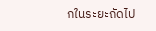กในระยะถัดไป